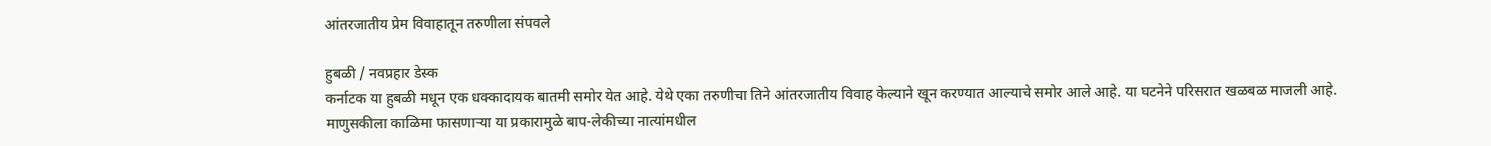आंतरजातीय प्रेम विवाहातून तरुणीला संपवले

हुबळी / नवप्रहार डेस्क
कर्नाटक या हुबळी मधून एक धक्कादायक बातमी समोर येत आहे. येथे एका तरुणीचा तिने आंतरजातीय विवाह केल्याने खून करण्यात आल्याचे समोर आले आहे. या घटनेने परिसरात खळबळ माजली आहे.
माणुसकीला काळिमा फासणाऱ्या या प्रकारामुळे बाप-लेकीच्या नात्यांमधील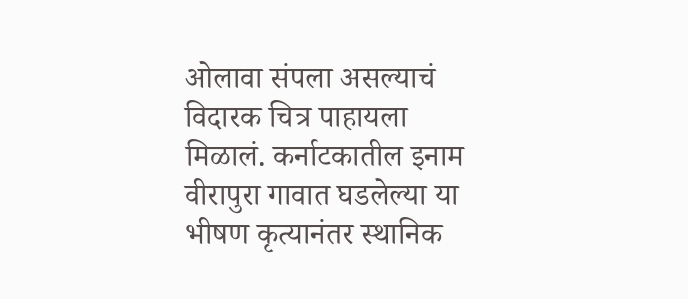ओलावा संपला असल्याचं विदारक चित्र पाहायला मिळालं. कर्नाटकातील इनाम वीरापुरा गावात घडलेल्या या भीषण कृत्यानंतर स्थानिक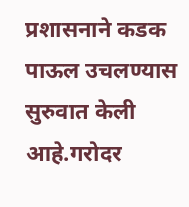प्रशासनाने कडक पाऊल उचलण्यास सुरुवात केली आहे.गरोदर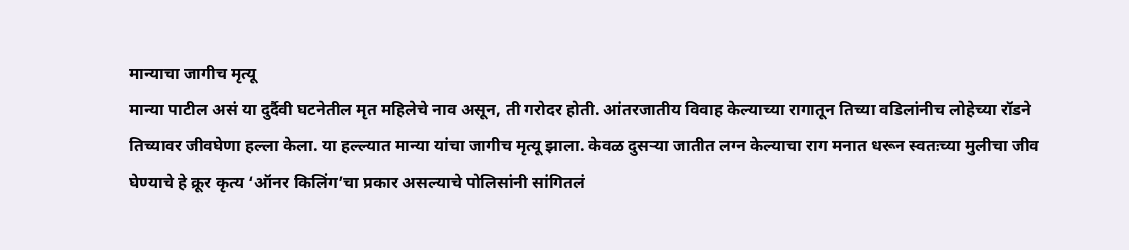मान्याचा जागीच मृत्यू
मान्या पाटील असं या दुर्दैवी घटनेतील मृत महिलेचे नाव असून, ती गरोदर होती. आंतरजातीय विवाह केल्याच्या रागातून तिच्या वडिलांनीच लोहेच्या रॉडने तिच्यावर जीवघेणा हल्ला केला. या हल्ल्यात मान्या यांचा जागीच मृत्यू झाला. केवळ दुसऱ्या जातीत लग्न केल्याचा राग मनात धरून स्वतःच्या मुलीचा जीव घेण्याचे हे क्रूर कृत्य ‘ऑनर किलिंग’चा प्रकार असल्याचे पोलिसांनी सांगितलं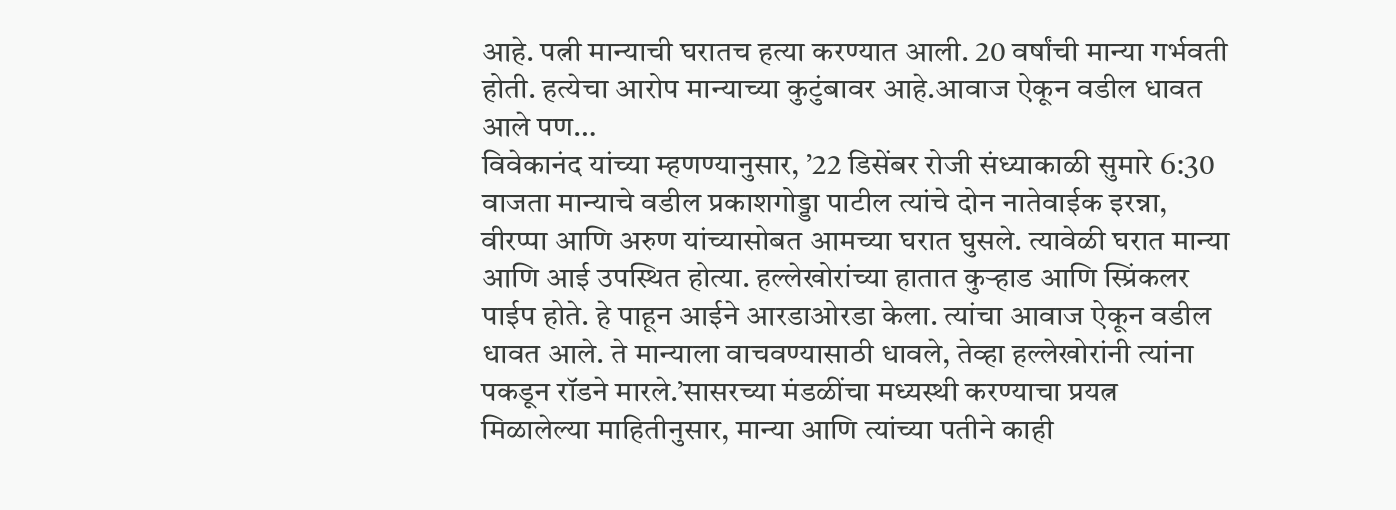आहे. पत्नी मान्याची घरातच हत्या करण्यात आली. 20 वर्षांची मान्या गर्भवती होती. हत्येचा आरोप मान्याच्या कुटुंबावर आहे.आवाज ऐकून वडील धावत आले पण…
विवेकानंद यांच्या म्हणण्यानुसार, ’22 डिसेंबर रोजी संध्याकाळी सुमारे 6:30 वाजता मान्याचे वडील प्रकाशगोड्डा पाटील त्यांचे दोन नातेवाईक इरन्ना, वीरप्पा आणि अरुण यांच्यासोबत आमच्या घरात घुसले. त्यावेळी घरात मान्या आणि आई उपस्थित होत्या. हल्लेखोरांच्या हातात कुऱ्हाड आणि स्प्रिंकलर पाईप होते. हे पाहून आईने आरडाओरडा केला. त्यांचा आवाज ऐकून वडील धावत आले. ते मान्याला वाचवण्यासाठी धावले, तेव्हा हल्लेखोरांनी त्यांना पकडून रॉडने मारले.’सासरच्या मंडळींचा मध्यस्थी करण्याचा प्रयत्न
मिळालेल्या माहितीनुसार, मान्या आणि त्यांच्या पतीने काही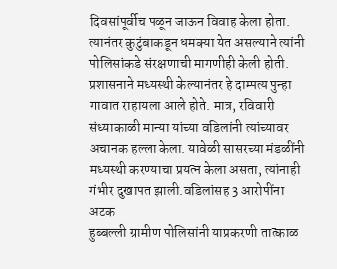दिवसांपूर्वीच पळून जाऊन विवाह केला होता. त्यानंतर कुटुंबाकडून धमक्या येत असल्याने त्यांनी पोलिसांकडे संरक्षणाची मागणीही केली होती. प्रशासनाने मध्यस्थी केल्यानंतर हे दाम्पत्य पुन्हा गावात राहायला आले होते. मात्र, रविवारी संध्याकाळी मान्या यांच्या वडिलांनी त्यांच्यावर अचानक हल्ला केला. यावेळी सासरच्या मंडळींनी मध्यस्थी करण्याचा प्रयत्न केला असता, त्यांनाही गंभीर दुखापत झाली.वडिलांसह 3 आरोपींना अटक
हुब्बल्ली ग्रामीण पोलिसांनी याप्रकरणी तात्काळ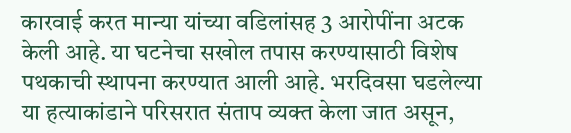कारवाई करत मान्या यांच्या वडिलांसह 3 आरोपींना अटक केली आहे. या घटनेचा सखोल तपास करण्यासाठी विशेष पथकाची स्थापना करण्यात आली आहे. भरदिवसा घडलेल्या या हत्याकांडाने परिसरात संताप व्यक्त केला जात असून,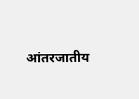आंतरजातीय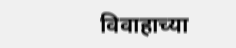विवाहाच्या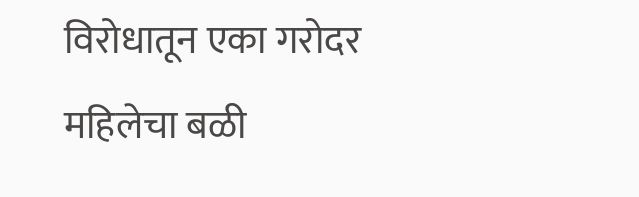विरोधातून एका गरोदर महिलेचा बळी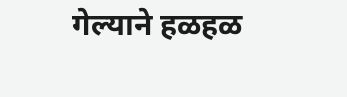गेल्याने हळहळ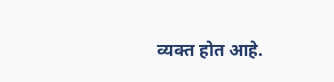व्यक्त होत आहे.